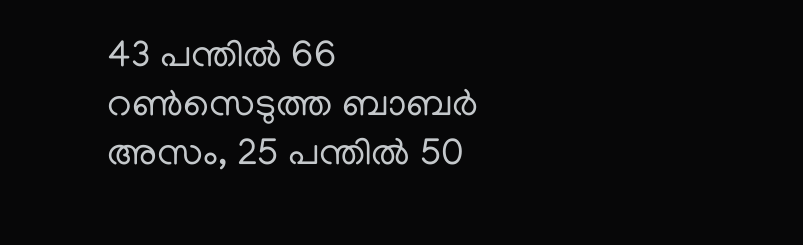43 പന്തില്‍ 66 റണ്‍സെടുത്ത ബാബര്‍ അസം, 25 പന്തില്‍ 50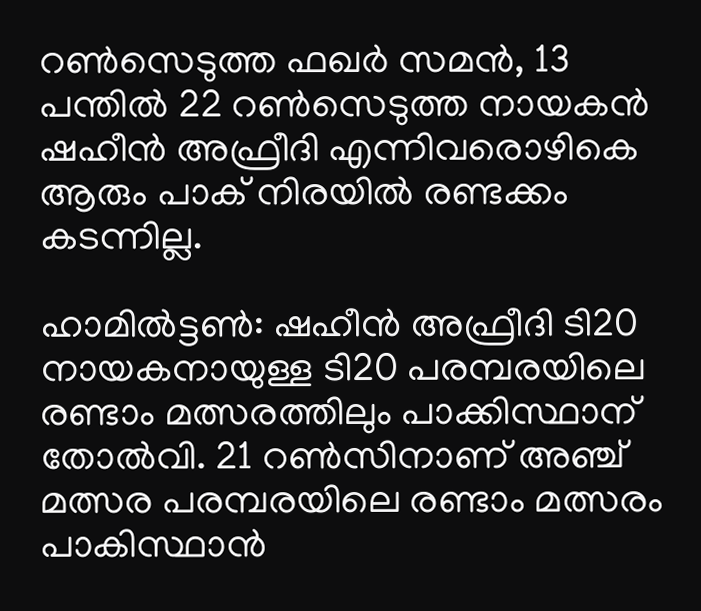റണ്‍സെടുത്ത ഫഖര്‍ സമന്‍, 13 പന്തില്‍ 22 റണ്‍സെടുത്ത നായകന്‍ ഷഹീന്‍ അഫ്രീദി എന്നിവരൊഴികെ ആരും പാക് നിരയില്‍ രണ്ടക്കം കടന്നില്ല.

ഹാമില്‍ട്ടണ്‍: ഷഹീന്‍ അഫ്രീദി ടി20 നായകനായുള്ള ടി20 പരമ്പരയിലെ രണ്ടാം മത്സരത്തിലും പാക്കിസ്ഥാന് തോല്‍വി. 21 റണ്‍സിനാണ് അഞ്ച് മത്സര പരമ്പരയിലെ രണ്ടാം മത്സരം പാകിസ്ഥാന്‍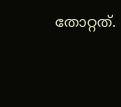തോറ്റത്.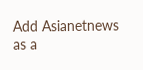Add Asianetnews as a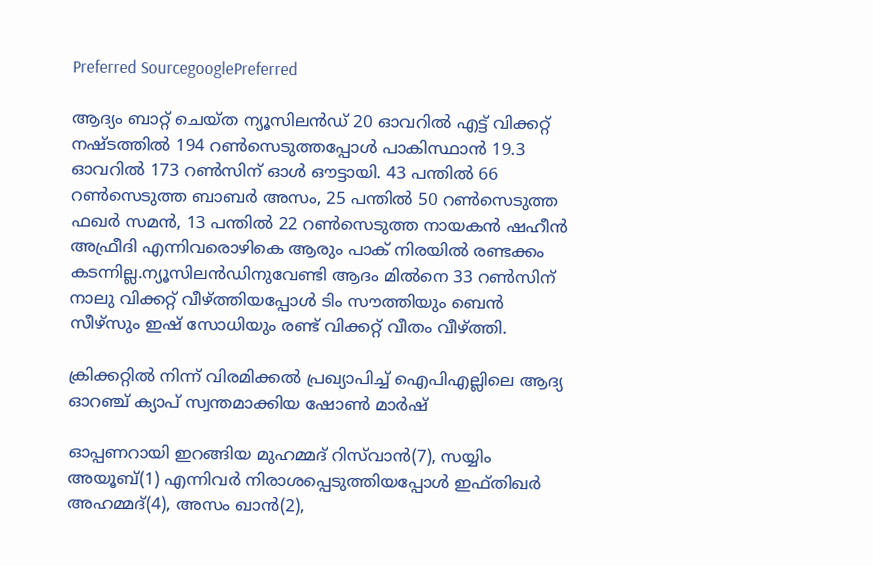Preferred SourcegooglePreferred

ആദ്യം ബാറ്റ് ചെയ്ത ന്യൂസിലന്‍ഡ് 20 ഓവറില്‍ എട്ട് വിക്കറ്റ് നഷ്ടത്തില്‍ 194 റണ്‍സെടുത്തപ്പോള്‍ പാകിസ്ഥാന്‍ 19.3 ഓവറില്‍ 173 റണ്‍സിന് ഓള്‍ ഔട്ടായി. 43 പന്തില്‍ 66 റണ്‍സെടുത്ത ബാബര്‍ അസം, 25 പന്തില്‍ 50 റണ്‍സെടുത്ത ഫഖര്‍ സമന്‍, 13 പന്തില്‍ 22 റണ്‍സെടുത്ത നായകന്‍ ഷഹീന്‍ അഫ്രീദി എന്നിവരൊഴികെ ആരും പാക് നിരയില്‍ രണ്ടക്കം കടന്നില്ല.ന്യൂസിലന്‍ഡിനുവേണ്ടി ആദം മില്‍നെ 33 റണ്‍സിന് നാലു വിക്കറ്റ് വീഴ്ത്തിയപ്പോള്‍ ടിം സൗത്തിയും ബെന്‍ സീഴ്സും ഇഷ് സോധിയും രണ്ട് വിക്കറ്റ് വീതം വീഴ്ത്തി.

ക്രിക്കറ്റില്‍ നിന്ന് വിരമിക്കല്‍ പ്രഖ്യാപിച്ച് ഐപിഎല്ലിലെ ആദ്യ ഓറഞ്ച് ക്യാപ് സ്വന്തമാക്കിയ ഷോണ്‍ മാര്‍ഷ്

ഓപ്പണറായി ഇറങ്ങിയ മുഹമ്മദ് റിസ്‌വാന്‍(7), സയ്യിം അയൂബ്(1) എന്നിവര്‍ നിരാശപ്പെടുത്തിയപ്പോള്‍ ഇഫ്തിഖര്‍ അഹമ്മദ്(4), അസം ഖാന്‍(2),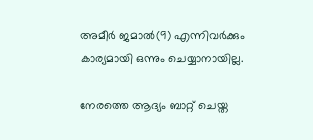അമീര്‍ ജമാല്‍(9) എന്നിവര്‍ക്കും കാര്യമായി ഒന്നും ചെയ്യാനായില്ല.

നേരത്തെ ആദ്യം ബാറ്റ് ചെയ്ത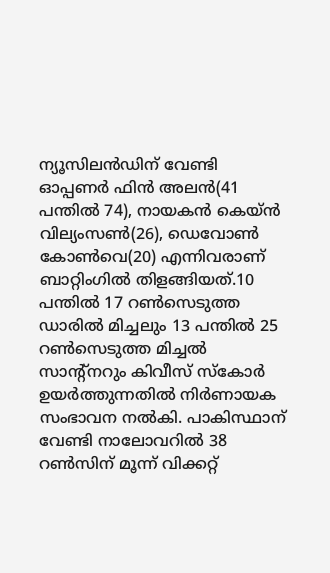ന്യൂസിലന്‍ഡിന് വേണ്ടി ഓപ്പണര്‍ ഫിന്‍ അലന്‍(41 പന്തില്‍ 74), നായകന്‍ കെയ്ന്‍ വില്യംസണ്‍(26), ഡെവോണ്‍ കോണ്‍വെ(20) എന്നിവരാണ് ബാറ്റിംഗില്‍ തിളങ്ങിയത്.10 പന്തില്‍ 17 റണ്‍സെടുത്ത ഡാരില്‍ മിച്ചലും 13 പന്തില്‍ 25 റണ്‍സെടുത്ത മിച്ചല്‍ സാന്‍റ്നറും കിവീസ് സ്കോര്‍ ഉയര്‍ത്തുന്നതില്‍ നിര്‍ണായക സംഭാവന നല്‍കി. പാകിസ്ഥാന് വേണ്ടി നാലോവറില്‍ 38 റണ്‍സിന് മൂന്ന് വിക്കറ്റ്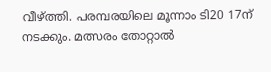വീഴ്ത്തി. പരമ്പരയിലെ മൂന്നാം ടി20 17ന് നടക്കും. മത്സരം തോറ്റാല്‍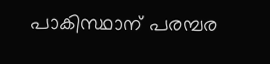പാകിസ്ഥാന് പരമ്പര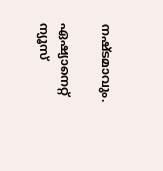നഷ്ടമാവും.

ഏഷ്യാനെറ്റ് ന്യൂസ്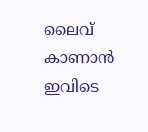ലൈവ് കാണാന്‍ ഇവിടെ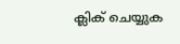ക്ലിക് ചെയ്യുക